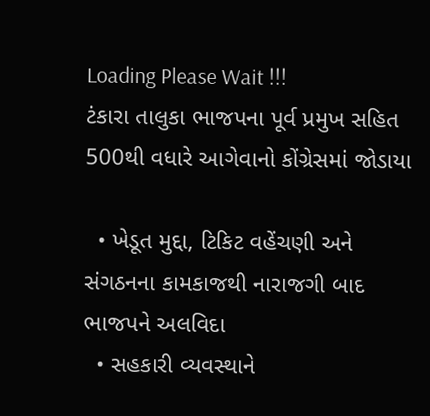Loading Please Wait !!!
ટંકારા તાલુકા ભાજપના પૂર્વ પ્રમુખ સહિત 500થી વધારે આગેવાનો કોંગ્રેસમાં જોડાયા

  • ખેડૂત મુદ્દા, ટિકિટ વહેંચણી અને સંગઠનના કામકાજથી નારાજગી બાદ ભાજપને અલવિદા
  • સહકારી વ્યવસ્થાને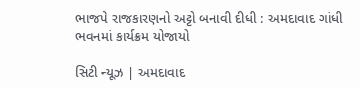ભાજપે રાજકારણનો અટ્ટો બનાવી દીધી : અમદાવાદ ગાંધી ભવનમાં કાર્યક્રમ યોજાયો

સિટી ન્યૂઝ | અમદાવાદ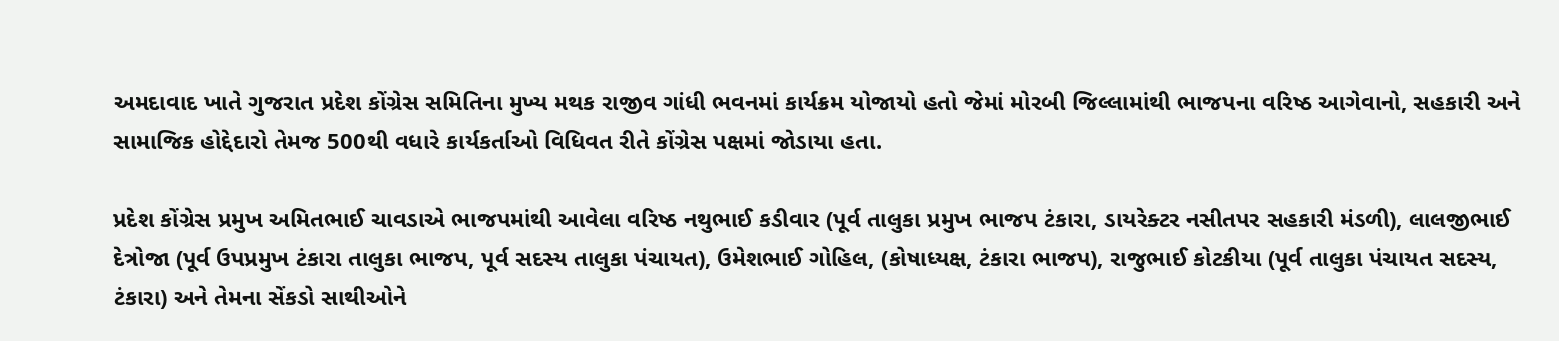અમદાવાદ ખાતે ગુજરાત પ્રદેશ કોંગ્રેસ સમિતિના મુખ્ય મથક રાજીવ ગાંધી ભવનમાં કાર્યક્રમ યોજાયો હતો જેમાં મોરબી જિલ્લામાંથી ભાજપના વરિષ્ઠ આગેવાનો, સહકારી અને સામાજિક હોદ્દેદારો તેમજ 500થી વધારે કાર્યકર્તાઓ વિધિવત રીતે કોંગ્રેસ પક્ષમાં જોડાયા હતા.

પ્રદેશ કોંગ્રેસ પ્રમુખ અમિતભાઈ ચાવડાએ ભાજપમાંથી આવેલા વરિષ્ઠ નથુભાઈ કડીવાર (પૂર્વ તાલુકા પ્રમુખ ભાજપ ટંકારા, ડાયરેક્ટર નસીતપર સહકારી મંડળી), લાલજીભાઈ દેત્રોજા (પૂર્વ ઉપપ્રમુખ ટંકારા તાલુકા ભાજપ, પૂર્વ સદસ્ય તાલુકા પંચાયત), ઉમેશભાઈ ગોહિલ, (કોષાધ્યક્ષ, ટંકારા ભાજપ), રાજુભાઈ કોટકીયા (પૂર્વ તાલુકા પંચાયત સદસ્ય, ટંકારા) અને તેમના સેંકડો સાથીઓને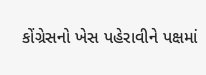કોંગ્રેસનો ખેસ પહેરાવીને પક્ષમાં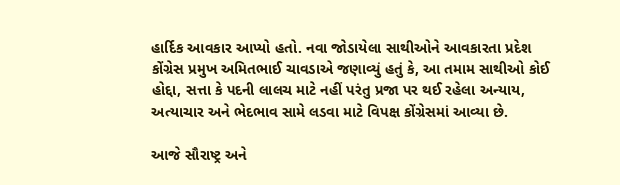હાર્દિક આવકાર આપ્યો હતો. નવા જોડાયેલા સાથીઓને આવકારતા પ્રદેશ કોંગ્રેસ પ્રમુખ અમિતભાઈ ચાવડાએ જણાવ્યું હતું કે, આ તમામ સાથીઓ કોઈ હોદ્દા, સત્તા કે પદની લાલચ માટે નહીં પરંતુ પ્રજા પર થઈ રહેલા અન્યાય, અત્યાચાર અને ભેદભાવ સામે લડવા માટે વિપક્ષ કોંગ્રેસમાં આવ્યા છે.

આજે સૌરાષ્ટ્ર અને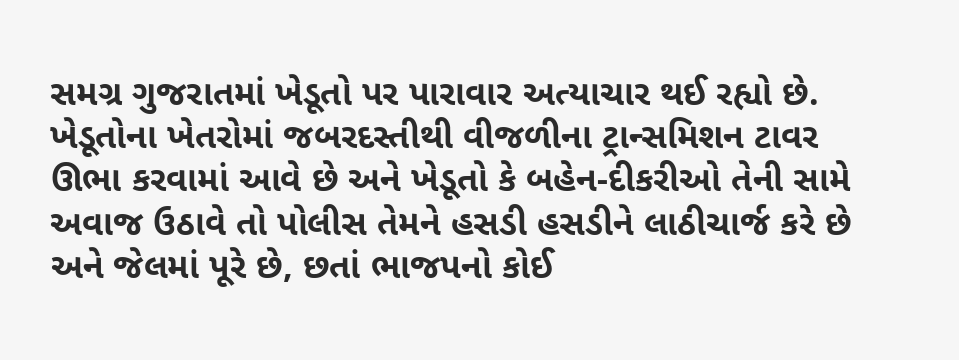સમગ્ર ગુજરાતમાં ખેડૂતો પર પારાવાર અત્યાચાર થઈ રહ્યો છે. ખેડૂતોના ખેતરોમાં જબરદસ્તીથી વીજળીના ટ્રાન્સમિશન ટાવર ઊભા કરવામાં આવે છે અને ખેડૂતો કે બહેન-દીકરીઓ તેની સામે અવાજ ઉઠાવે તો પોલીસ તેમને હસડી હસડીને લાઠીચાર્જ કરે છે અને જેલમાં પૂરે છે, છતાં ભાજપનો કોઈ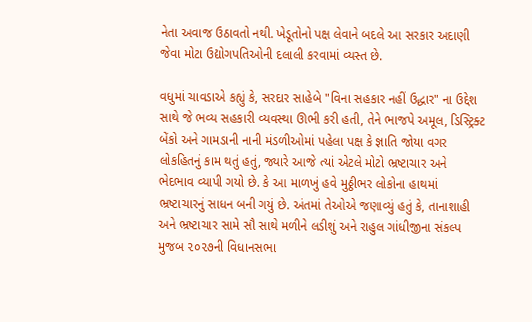નેતા અવાજ ઉઠાવતો નથી. ખેડૂતોનો પક્ષ લેવાને બદલે આ સરકાર અદાણી જેવા મોટા ઉદ્યોગપતિઓની દલાલી કરવામાં વ્યસ્ત છે.

વધુમાં ચાવડાએ કહ્યું કે, સરદાર સાહેબે "વિના સહકાર નહીં ઉદ્ધાર" ના ઉદ્દેશ સાથે જે ભવ્ય સહકારી વ્યવસ્થા ઊભી કરી હતી, તેને ભાજપે અમૂલ, ડિસ્ટ્રિક્ટ બેંકો અને ગામડાની નાની મંડળીઓમાં પહેલા પક્ષ કે જ્ઞાતિ જોયા વગર લોકહિતનું કામ થતું હતું, જ્યારે આજે ત્યાં એટલે મોટો ભ્રષ્ટાચાર અને ભેદભાવ વ્યાપી ગયો છે. કે આ માળખું હવે મુઠ્ઠીભર લોકોના હાથમાં ભ્રષ્ટાચારનું સાધન બની ગયું છે. અંતમાં તેઓએ જણાવ્યું હતું કે, તાનાશાહી અને ભ્રષ્ટાચાર સામે સૌ સાથે મળીને લડીશું અને રાહુલ ગાંધીજીના સંકલ્પ મુજબ ૨૦૨૭ની વિધાનસભા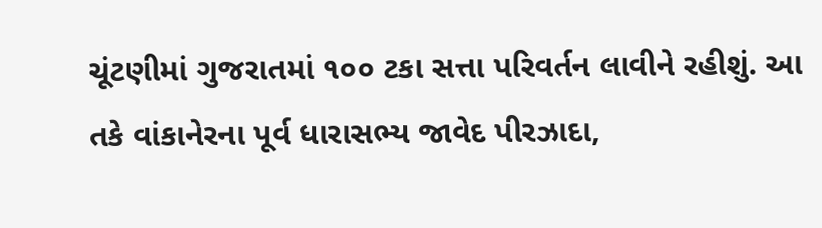ચૂંટણીમાં ગુજરાતમાં ૧૦૦ ટકા સત્તા પરિવર્તન લાવીને રહીશું. આ તકે વાંકાનેરના પૂર્વ ધારાસભ્ય જાવેદ પીરઝાદા,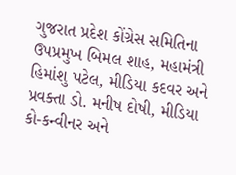ગુજરાત પ્રદેશ કોંગ્રેસ સમિતિના ઉપપ્રમુખ બિમલ શાહ, મહામંત્રી હિમાંશુ પટેલ, મીડિયા કદવર અને પ્રવક્તા ડો. મનીષ દોષી, મીડિયા કો-કન્વીનર અને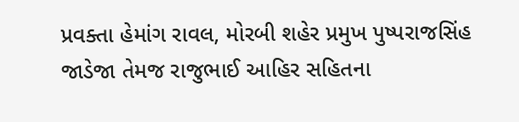પ્રવક્તા હેમાંગ રાવલ, મોરબી શહેર પ્રમુખ પુષ્પરાજસિંહ જાડેજા તેમજ રાજુભાઈ આહિર સહિતના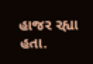હાજર રહ્યા હતા.